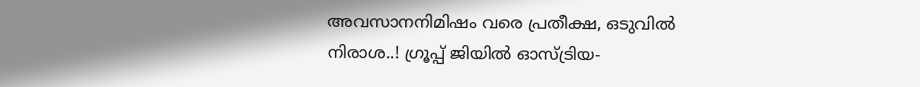അവസാനനിമിഷം വരെ പ്രതീക്ഷ, ഒടുവില്‍ നിരാശ..! ഗ്രൂപ്പ് ജിയില്‍ ഓസ്ട്രിയ-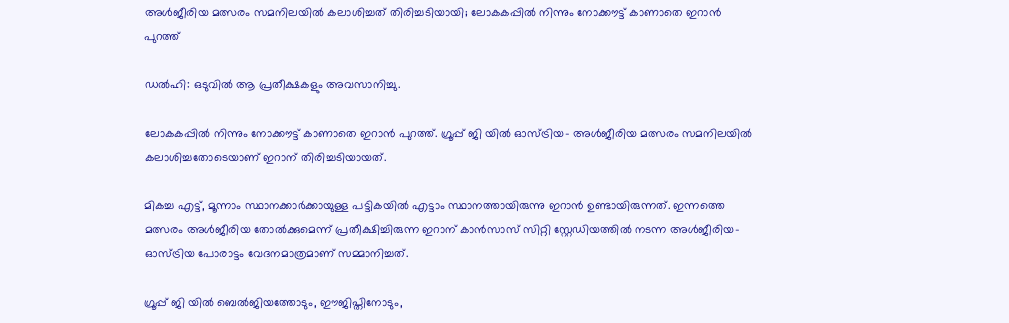അള്‍ജീരിയ മത്സരം സമനിലയില്‍ കലാശിച്ചത് തിരിച്ചടിയായി; ലോകകപ്പില്‍ നിന്നും നോക്കൗട്ട് കാണാതെ ഇറാൻ പുറത്ത്

ഡൽഹി: ഒടുവില്‍ ആ പ്രതീക്ഷകളും അവസാനിച്ചു.

ലോകകപ്പില്‍ നിന്നും നോക്കൗട്ട് കാണാതെ ഇറാൻ പുറത്ത്. ഗ്രൂപ്പ് ജി യില്‍ ഓസ്ട്രിയ- അള്‍ജീരിയ മത്സരം സമനിലയില്‍ കലാശിച്ചതോടെയാണ് ഇറാന് തിരിച്ചടിയായത്.

മികച്ച എട്ട്, മൂന്നാം സ്ഥാനക്കാർക്കായുള്ള പട്ടികയില്‍ എട്ടാം സ്ഥാനത്തായിരുന്നു ഇറാൻ ഉണ്ടായിരുന്നത്. ഇന്നത്തെ മത്സരം അള്‍ജീരിയ തോല്‍ക്കുമെന്ന് പ്രതീക്ഷിച്ചിരുന്ന ഇറാന് കാൻസാസ് സിറ്റി സ്റ്റേഡിയത്തില്‍ നടന്ന അള്‍ജീരിയ- ഓസ്ട്രിയ പോരാട്ടം വേദനമാത്രമാണ് സമ്മാനിച്ചത്.

ഗ്രൂപ്പ് ജി യില്‍ ബെല്‍ജിയത്തോടും, ഈജിപ്തിനോടും,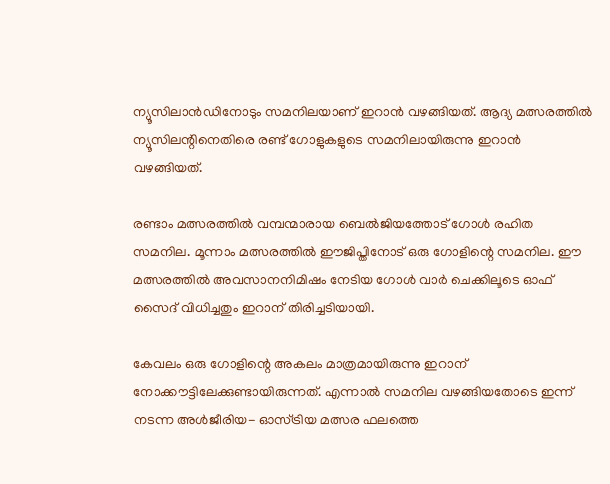ന്യൂസിലാൻഡിനോടും സമനിലയാണ് ഇറാൻ വഴങ്ങിയത്. ആദ്യ മത്സരത്തില്‍ ന്യൂസിലന്റിനെതിരെ രണ്ട് ഗോളുകളുടെ സമനിലായിരുന്നു ഇറാൻ വഴങ്ങിയത്.

രണ്ടാം മത്സരത്തില്‍ വമ്പന്മാരായ ബെല്‍ജിയത്തോട് ഗോള്‍ രഹിത സമനില. മൂന്നാം മത്സരത്തില്‍ ഈജിപ്തിനോട് ഒരു ഗോളിന്റെ സമനില. ഈ മത്സരത്തില്‍ അവസാനനിമിഷം നേടിയ ഗോള്‍ വാർ ചെക്കിലൂടെ ഓഫ് സൈദ് വിധിച്ചതും ഇറാന് തിരിച്ചടിയായി.

കേവലം ഒരു ഗോളിന്റെ അകലം മാത്രമായിരുന്നു ഇറാന് നോക്കൗട്ടിലേക്കുണ്ടായിരുന്നത്. എന്നാല്‍ സമനില വഴങ്ങിയതോടെ ഇന്ന് നടന്ന അള്‍ജീരിയ- ഓസ്ട്രിയ മത്സര ഫലത്തെ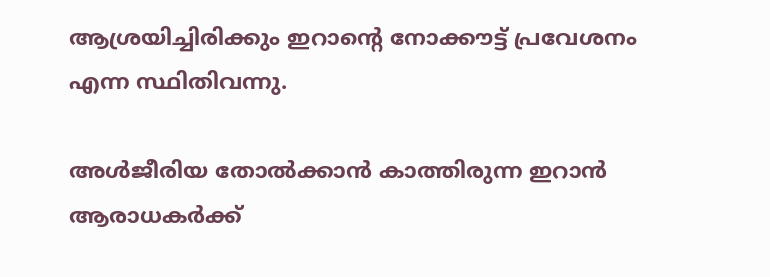ആശ്രയിച്ചിരിക്കും ഇറാന്റെ നോക്കൗട്ട് പ്രവേശനം എന്ന സ്ഥിതിവന്നു.

അള്‍ജീരിയ തോല്‍ക്കാൻ കാത്തിരുന്ന ഇറാൻ ആരാധകർക്ക്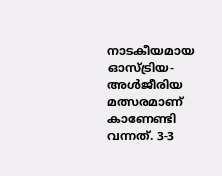നാടകീയമായ ഓസ്ട്രിയ- അള്‍ജീരിയ മത്സരമാണ് കാണേണ്ടി വന്നത്. 3-3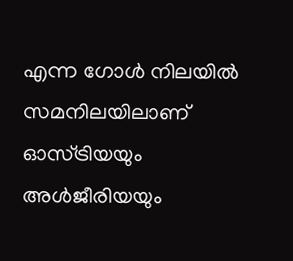എന്ന ഗോള്‍ നിലയില്‍ സമനിലയിലാണ് ഓസ്ട്രിയയും അള്‍ജീരിയയും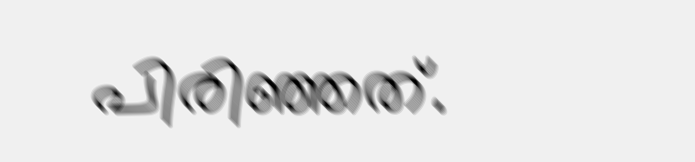പിരിഞ്ഞത്.